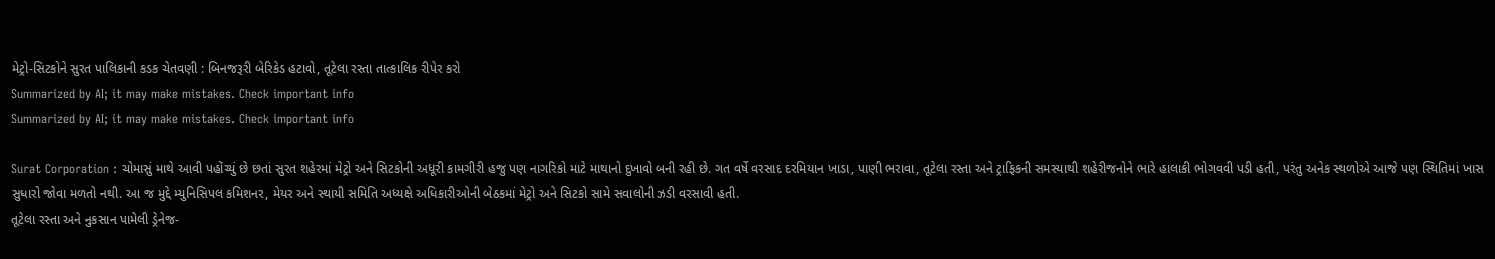મેટ્રો-સિટકોને સુરત પાલિકાની કડક ચેતવણી : બિનજરૂરી બેરિકેડ હટાવો, તૂટેલા રસ્તા તાત્કાલિક રીપેર કરો
Summarized by AI; it may make mistakes. Check important info
Summarized by AI; it may make mistakes. Check important info

Surat Corporation : ચોમાસું માથે આવી પહોંચ્યું છે છતાં સુરત શહેરમાં મેટ્રો અને સિટકોની અધૂરી કામગીરી હજુ પણ નાગરિકો માટે માથાનો દુખાવો બની રહી છે. ગત વર્ષે વરસાદ દરમિયાન ખાડા, પાણી ભરાવા, તૂટેલા રસ્તા અને ટ્રાફિકની સમસ્યાથી શહેરીજનોને ભારે હાલાકી ભોગવવી પડી હતી, પરંતુ અનેક સ્થળોએ આજે પણ સ્થિતિમાં ખાસ સુધારો જોવા મળતો નથી. આ જ મુદ્દે મ્યુનિસિપલ કમિશનર, મેયર અને સ્થાયી સમિતિ અધ્યક્ષે અધિકારીઓની બેઠકમાં મેટ્રો અને સિટકો સામે સવાલોની ઝડી વરસાવી હતી.
તૂટેલા રસ્તા અને નુકસાન પામેલી ડ્રેનેજ-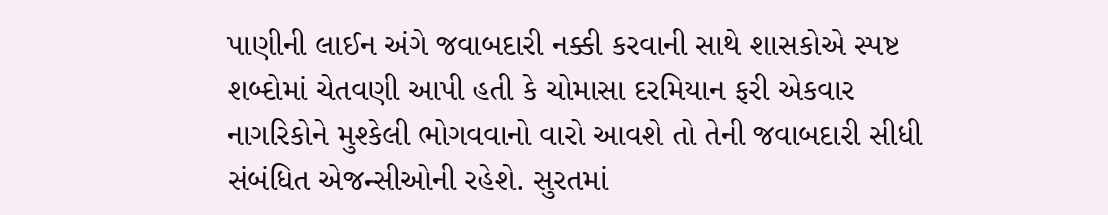પાણીની લાઈન અંગે જવાબદારી નક્કી કરવાની સાથે શાસકોએ સ્પષ્ટ શબ્દોમાં ચેતવણી આપી હતી કે ચોમાસા દરમિયાન ફરી એકવાર નાગરિકોને મુશ્કેલી ભોગવવાનો વારો આવશે તો તેની જવાબદારી સીધી સંબંધિત એજન્સીઓની રહેશે. સુરતમાં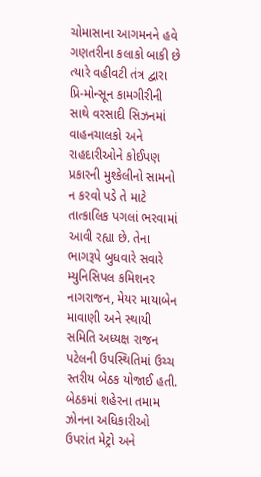ચોમાસાના આગમનને હવે ગણતરીના કલાકો બાકી છે ત્યારે વહીવટી તંત્ર દ્વારા પ્રિ-મોન્સૂન કામગીરીની સાથે વરસાદી સિઝનમાં વાહનચાલકો અને રાહદારીઓને કોઈપણ પ્રકારની મુશ્કેલીનો સામનો ન કરવો પડે તે માટે તાત્કાલિક પગલાં ભરવામાં આવી રહ્યા છે. તેના ભાગરૂપે બુધવારે સવારે મ્યુનિસિપલ કમિશનર નાગરાજન, મેયર માયાબેન માવાણી અને સ્થાયી સમિતિ અધ્યક્ષ રાજન પટેલની ઉપસ્થિતિમાં ઉચ્ચ સ્તરીય બેઠક યોજાઈ હતી. બેઠકમાં શહેરના તમામ ઝોનના અધિકારીઓ ઉપરાંત મેટ્રો અને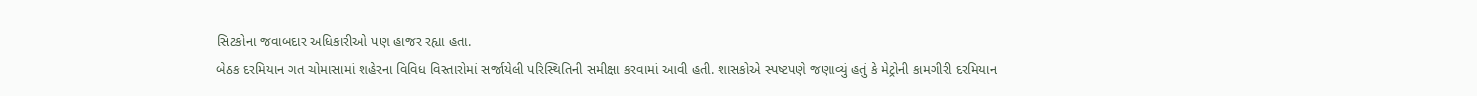સિટકોના જવાબદાર અધિકારીઓ પણ હાજર રહ્યા હતા.
બેઠક દરમિયાન ગત ચોમાસામાં શહેરના વિવિધ વિસ્તારોમાં સર્જાયેલી પરિસ્થિતિની સમીક્ષા કરવામાં આવી હતી. શાસકોએ સ્પષ્ટપણે જણાવ્યું હતું કે મેટ્રોની કામગીરી દરમિયાન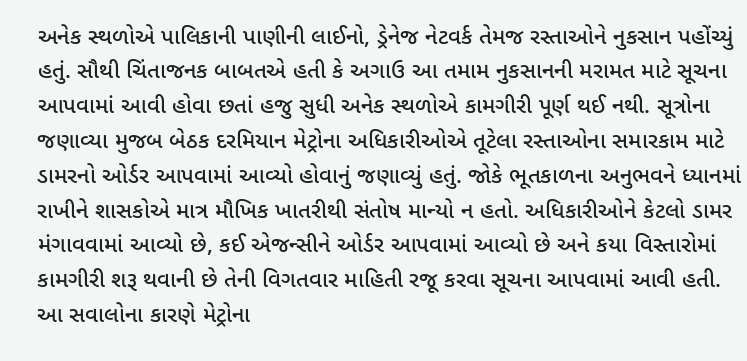અનેક સ્થળોએ પાલિકાની પાણીની લાઈનો, ડ્રેનેજ નેટવર્ક તેમજ રસ્તાઓને નુકસાન પહોંચ્યું હતું. સૌથી ચિંતાજનક બાબતએ હતી કે અગાઉ આ તમામ નુકસાનની મરામત માટે સૂચના આપવામાં આવી હોવા છતાં હજુ સુધી અનેક સ્થળોએ કામગીરી પૂર્ણ થઈ નથી. સૂત્રોના જણાવ્યા મુજબ બેઠક દરમિયાન મેટ્રોના અધિકારીઓએ તૂટેલા રસ્તાઓના સમારકામ માટે ડામરનો ઓર્ડર આપવામાં આવ્યો હોવાનું જણાવ્યું હતું. જોકે ભૂતકાળના અનુભવને ધ્યાનમાં રાખીને શાસકોએ માત્ર મૌખિક ખાતરીથી સંતોષ માન્યો ન હતો. અધિકારીઓને કેટલો ડામર મંગાવવામાં આવ્યો છે, કઈ એજન્સીને ઓર્ડર આપવામાં આવ્યો છે અને કયા વિસ્તારોમાં કામગીરી શરૂ થવાની છે તેની વિગતવાર માહિતી રજૂ કરવા સૂચના આપવામાં આવી હતી.
આ સવાલોના કારણે મેટ્રોના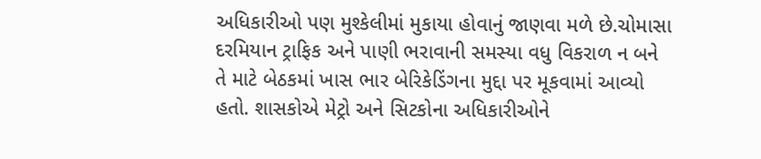અધિકારીઓ પણ મુશ્કેલીમાં મુકાયા હોવાનું જાણવા મળે છે.ચોમાસા દરમિયાન ટ્રાફિક અને પાણી ભરાવાની સમસ્યા વધુ વિકરાળ ન બને તે માટે બેઠકમાં ખાસ ભાર બેરિકેડિંગના મુદ્દા પર મૂકવામાં આવ્યો હતો. શાસકોએ મેટ્રો અને સિટકોના અધિકારીઓને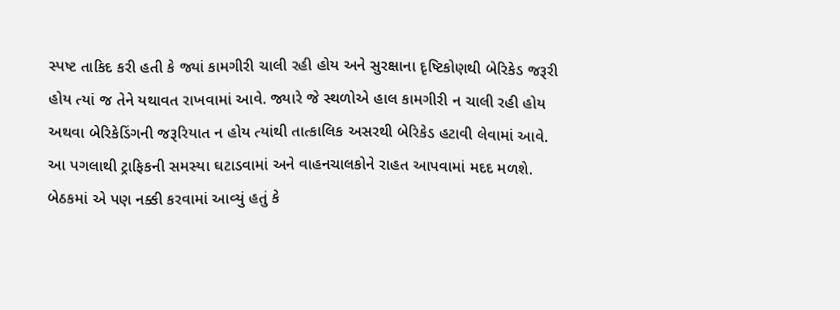સ્પષ્ટ તાકિદ કરી હતી કે જ્યાં કામગીરી ચાલી રહી હોય અને સુરક્ષાના દૃષ્ટિકોણથી બેરિકેડ જરૂરી હોય ત્યાં જ તેને યથાવત રાખવામાં આવે. જ્યારે જે સ્થળોએ હાલ કામગીરી ન ચાલી રહી હોય અથવા બેરિકેડિંગની જરૂરિયાત ન હોય ત્યાંથી તાત્કાલિક અસરથી બેરિકેડ હટાવી લેવામાં આવે. આ પગલાથી ટ્રાફિકની સમસ્યા ઘટાડવામાં અને વાહનચાલકોને રાહત આપવામાં મદદ મળશે. બેઠકમાં એ પણ નક્કી કરવામાં આવ્યું હતું કે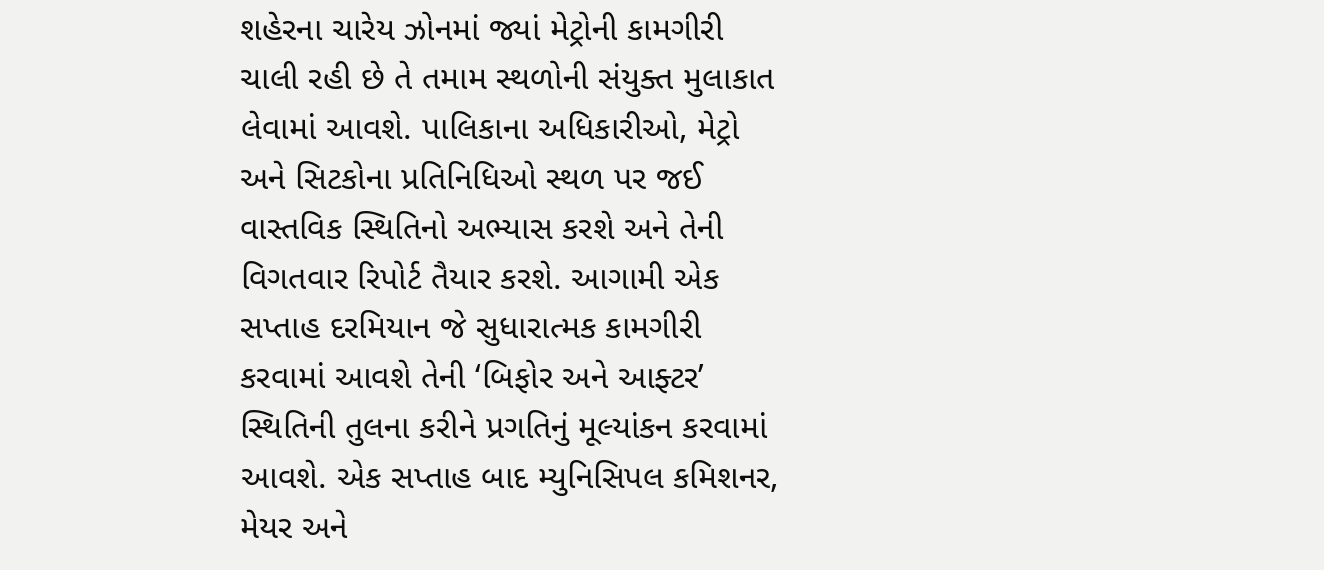શહેરના ચારેય ઝોનમાં જ્યાં મેટ્રોની કામગીરી ચાલી રહી છે તે તમામ સ્થળોની સંયુક્ત મુલાકાત લેવામાં આવશે. પાલિકાના અધિકારીઓ, મેટ્રો અને સિટકોના પ્રતિનિધિઓ સ્થળ પર જઈ વાસ્તવિક સ્થિતિનો અભ્યાસ કરશે અને તેની વિગતવાર રિપોર્ટ તૈયાર કરશે. આગામી એક સપ્તાહ દરમિયાન જે સુધારાત્મક કામગીરી કરવામાં આવશે તેની ‘બિફોર અને આફ્ટર’ સ્થિતિની તુલના કરીને પ્રગતિનું મૂલ્યાંકન કરવામાં આવશે. એક સપ્તાહ બાદ મ્યુનિસિપલ કમિશનર, મેયર અને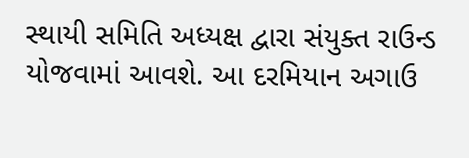સ્થાયી સમિતિ અધ્યક્ષ દ્વારા સંયુક્ત રાઉન્ડ યોજવામાં આવશે. આ દરમિયાન અગાઉ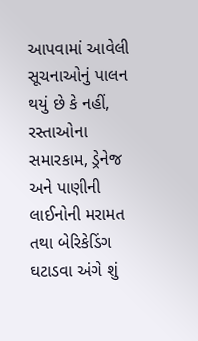આપવામાં આવેલી સૂચનાઓનું પાલન થયું છે કે નહીં, રસ્તાઓના સમારકામ, ડ્રેનેજ અને પાણીની લાઈનોની મરામત તથા બેરિકેડિંગ ઘટાડવા અંગે શું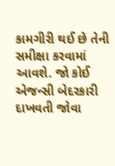કામગીરી થઈ છે તેની સમીક્ષા કરવામાં આવશે. જો કોઈ એજન્સી બેદરકારી દાખવતી જોવા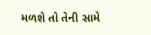મળશે તો તેની સામે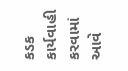કડક કાર્યવાહી કરવામાં આવે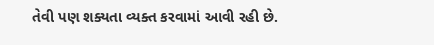તેવી પણ શક્યતા વ્યક્ત કરવામાં આવી રહી છે.